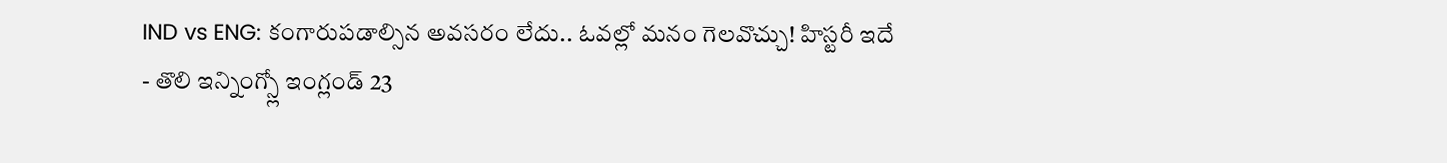IND vs ENG: కంగారుపడాల్సిన అవసరం లేదు.. ఓవల్లో మనం గెలవొచ్చు! హిస్టరీ ఇదే
- తొలి ఇన్నింగ్స్లో ఇంగ్లండ్ 23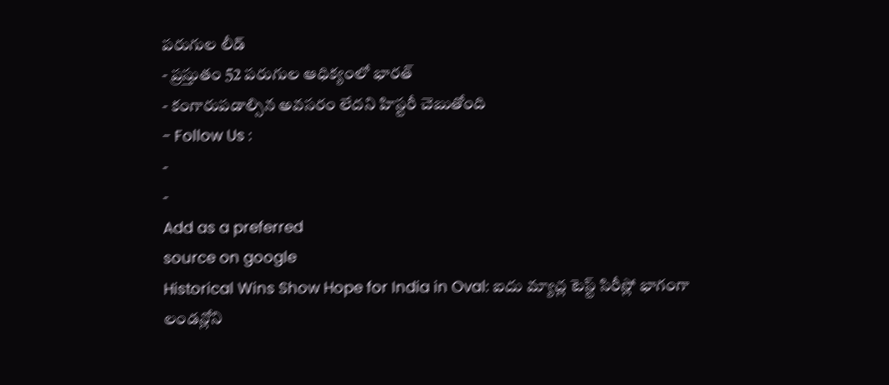పరుగుల లీడ్
- ప్రస్తుతం 52 పరుగుల ఆధిక్యంలో భారత్
- కంగారుపడాల్సిన అవసరం లేదని హిస్టరీ చెబుతోంది
- Follow Us :
-
-
Add as a preferred
source on google
Historical Wins Show Hope for India in Oval: ఐదు మ్యాచ్ల టెస్ట్ సిరీస్లో భాగంగా లండన్లోని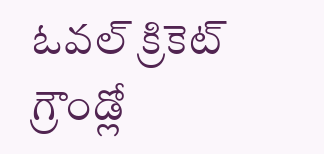ఓవల్ క్రికెట్ గ్రౌండ్లో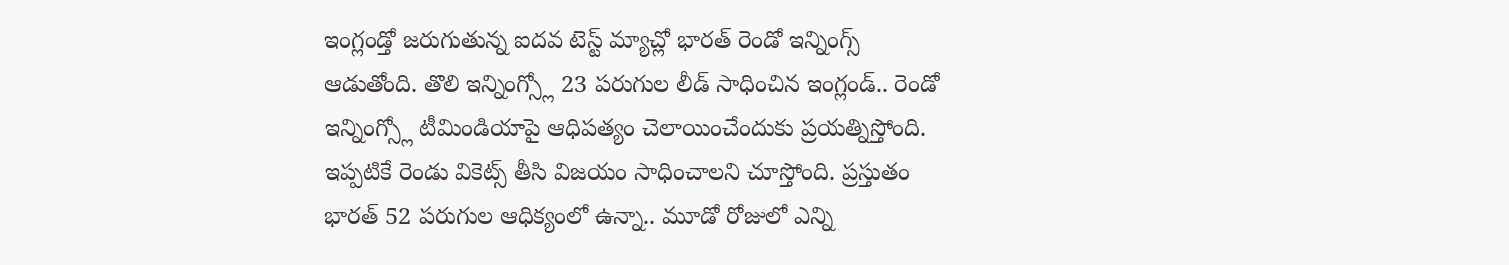ఇంగ్లండ్తో జరుగుతున్న ఐదవ టెస్ట్ మ్యాచ్లో భారత్ రెండో ఇన్నింగ్స్ ఆడుతోంది. తొలి ఇన్నింగ్స్లో 23 పరుగుల లీడ్ సాధించిన ఇంగ్లండ్.. రెండో ఇన్నింగ్స్లో టీమిండియాపై ఆధిపత్యం చెలాయించేందుకు ప్రయత్నిస్తోంది. ఇప్పటికే రెండు వికెట్స్ తీసి విజయం సాధించాలని చూస్తోంది. ప్రస్తుతం భారత్ 52 పరుగుల ఆధిక్యంలో ఉన్నా.. మూడో రోజులో ఎన్ని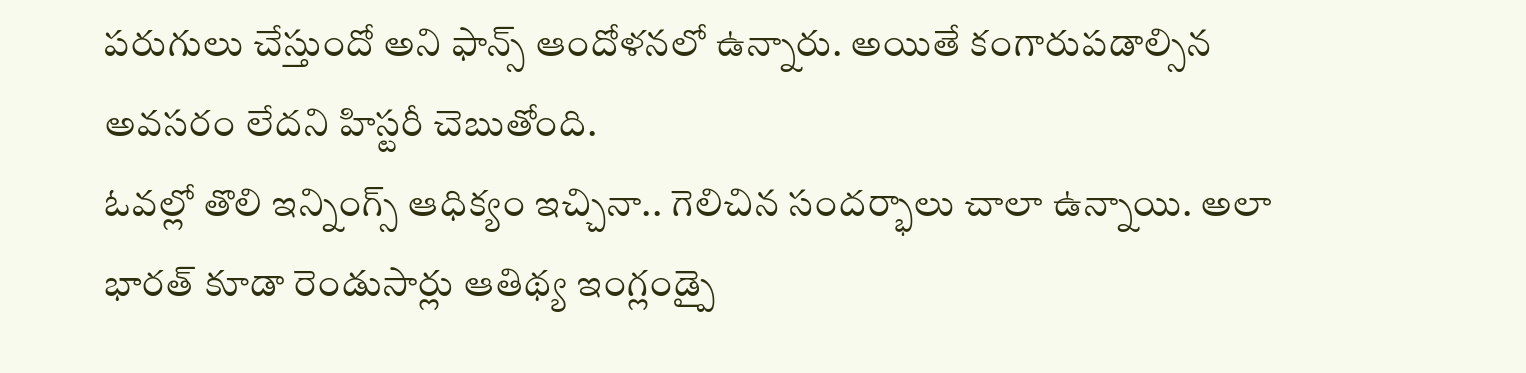పరుగులు చేస్తుందో అని ఫాన్స్ ఆందోళనలో ఉన్నారు. అయితే కంగారుపడాల్సిన అవసరం లేదని హిస్టరీ చెబుతోంది.
ఓవల్లో తొలి ఇన్నింగ్స్ ఆధిక్యం ఇచ్చినా.. గెలిచిన సందర్భాలు చాలా ఉన్నాయి. అలా భారత్ కూడా రెండుసార్లు ఆతిథ్య ఇంగ్లండ్పై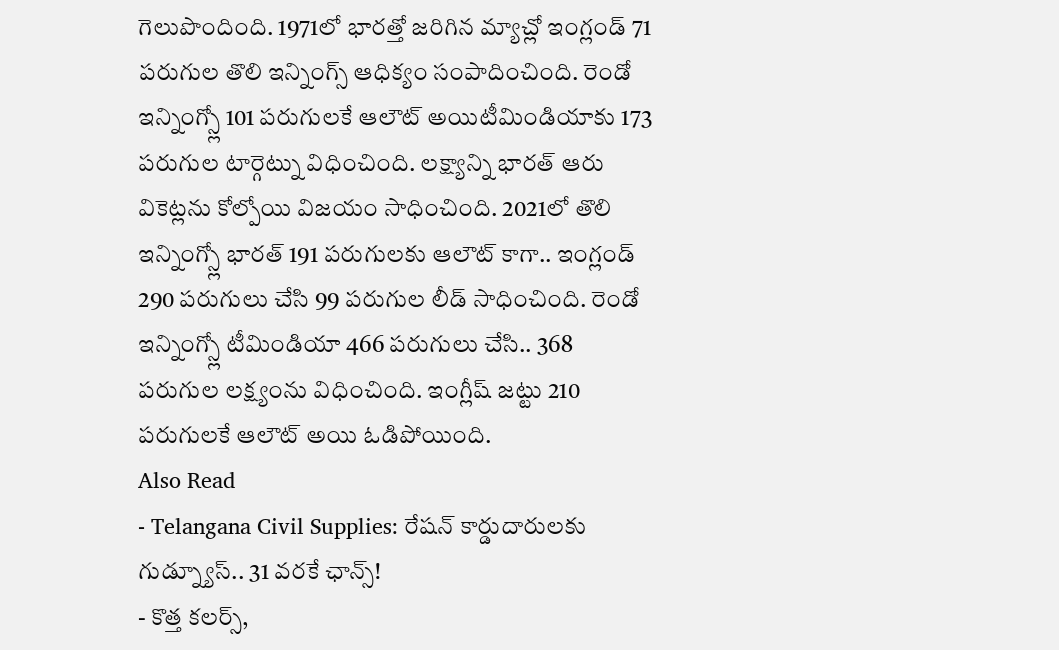గెలుపొందింది. 1971లో భారత్తో జరిగిన మ్యాచ్లో ఇంగ్లండ్ 71 పరుగుల తొలి ఇన్నింగ్స్ ఆధిక్యం సంపాదించింది. రెండో ఇన్నింగ్స్లో 101 పరుగులకే ఆలౌట్ అయిటీమిండియాకు 173 పరుగుల టార్గెట్ను విధించింది. లక్ష్యాన్ని భారత్ ఆరు వికెట్లను కోల్పోయి విజయం సాధించింది. 2021లో తొలి ఇన్నింగ్స్లో భారత్ 191 పరుగులకు ఆలౌట్ కాగా.. ఇంగ్లండ్ 290 పరుగులు చేసి 99 పరుగుల లీడ్ సాధించింది. రెండో ఇన్నింగ్స్లో టీమిండియా 466 పరుగులు చేసి.. 368 పరుగుల లక్ష్యంను విధించింది. ఇంగ్లీష్ జట్టు 210 పరుగులకే ఆలౌట్ అయి ఓడిపోయింది.
Also Read
- Telangana Civil Supplies: రేషన్ కార్డుదారులకు గుడ్న్యూస్.. 31 వరకే ఛాన్స్!
- కొత్త కలర్స్,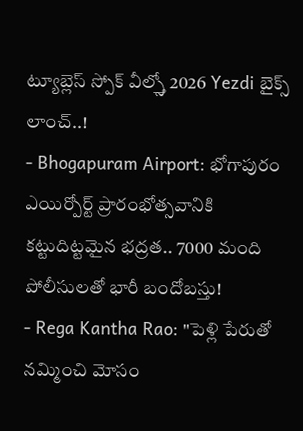ట్యూబ్లెస్ స్పోక్ వీల్స్తో 2026 Yezdi బైక్స్ లాంచ్..!
- Bhogapuram Airport: భోగాపురం ఎయిర్పోర్ట్ ప్రారంభోత్సవానికి కట్టుదిట్టమైన భద్రత.. 7000 మంది పోలీసులతో భారీ బందోబస్తు!
- Rega Kantha Rao: "పెళ్లి పేరుతో నమ్మించి మోసం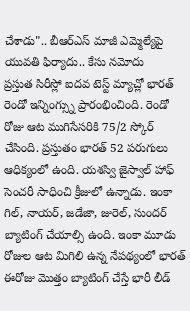చేశాడు".. బీఆర్ఎస్ మాజీ ఎమ్మెల్యేపై యువతి ఫిర్యాదు.. కేసు నమోదు
ప్రస్తుత సిరీస్లో ఐదవ టెస్ట్ మ్యాచ్లో భారత్ రెండో ఇన్నింగ్స్ను ప్రారంభించింది. రెండో రోజు ఆట ముగిసేసరికి 75/2 స్కోర్ చేసింది. ప్రస్తుతం భారత్ 52 పరుగులు ఆధిక్యంలో ఉంది. యశస్వి జైస్వాల్ హాఫ్ సెంచరీ సాధించి క్రీజులో ఉన్నాడు. ఇంకా గిల్, నాయర్, జడేజా, జురెల్, సుందర్ బ్యాటింగ్ చేయాల్సి ఉంది. ఇంకా మూడు రోజుల ఆట మిగిలి ఉన్న నేపథ్యంలో భారత్ ఈరోజు మొత్తం బ్యాటింగ్ చేస్తే భారీ లీడ్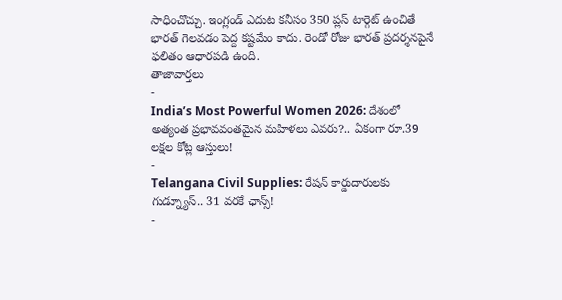సాధించొచ్చు. ఇంగ్లండ్ ఎదుట కనీసం 350 ప్లస్ టార్గెట్ ఉంచితే భారత్ గెలవడం పెద్ద కష్టమేం కాదు. రెండో రోజు భారత్ ప్రదర్శనపైనే ఫలితం ఆధారపడి ఉంది.
తాజావార్తలు
-
India’s Most Powerful Women 2026: దేశంలో అత్యంత ప్రభావవంతమైన మహిళలు ఎవరు?.. ఏకంగా రూ.39 లక్షల కోట్ల ఆస్తులు!
-
Telangana Civil Supplies: రేషన్ కార్డుదారులకు గుడ్న్యూస్.. 31 వరకే ఛాన్స్!
-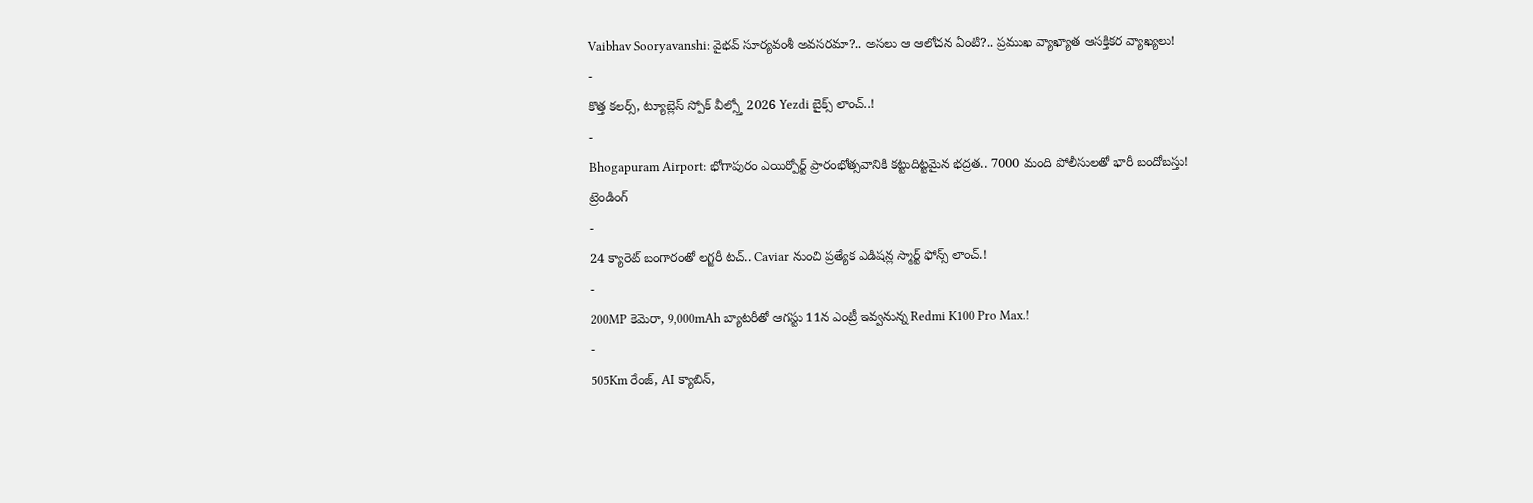Vaibhav Sooryavanshi: వైభవ్ సూర్యవంశీ అవసరమా?.. అసలు ఆ ఆలోచన ఏంటి?.. ప్రముఖ వ్యాఖ్యాత ఆసక్తికర వ్యాఖ్యలు!
-
కొత్త కలర్స్, ట్యూబ్లెస్ స్పోక్ వీల్స్తో 2026 Yezdi బైక్స్ లాంచ్..!
-
Bhogapuram Airport: భోగాపురం ఎయిర్పోర్ట్ ప్రారంభోత్సవానికి కట్టుదిట్టమైన భద్రత.. 7000 మంది పోలీసులతో భారీ బందోబస్తు!
ట్రెండింగ్
-
24 క్యారెట్ బంగారంతో లగ్జరీ టచ్.. Caviar నుంచి ప్రత్యేక ఎడిషన్ల స్మార్ట్ ఫోన్స్ లాంచ్.!
-
200MP కెమెరా, 9,000mAh బ్యాటరీతో ఆగస్టు 11న ఎంట్రీ ఇవ్వనున్న Redmi K100 Pro Max.!
-
505Km రేంజ్, AI క్యాబిన్,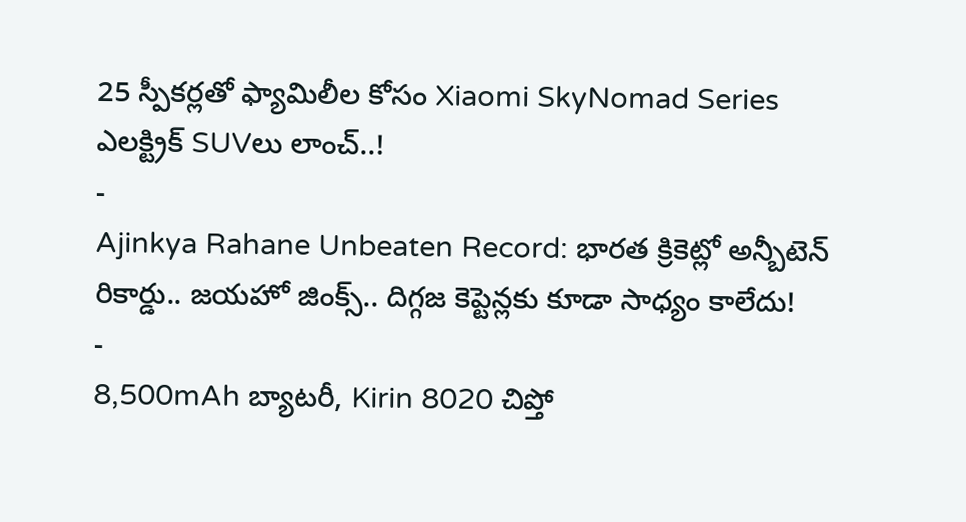25 స్పీకర్లతో ఫ్యామిలీల కోసం Xiaomi SkyNomad Series ఎలక్ట్రిక్ SUVలు లాంచ్..!
-
Ajinkya Rahane Unbeaten Record: భారత క్రికెట్లో అన్బీటెన్ రికార్డు.. జయహో జింక్స్.. దిగ్గజ కెప్టెన్లకు కూడా సాధ్యం కాలేదు!
-
8,500mAh బ్యాటరీ, Kirin 8020 చిప్తో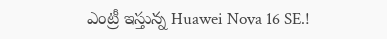ఎంట్రీ ఇస్తున్న Huawei Nova 16 SE.!